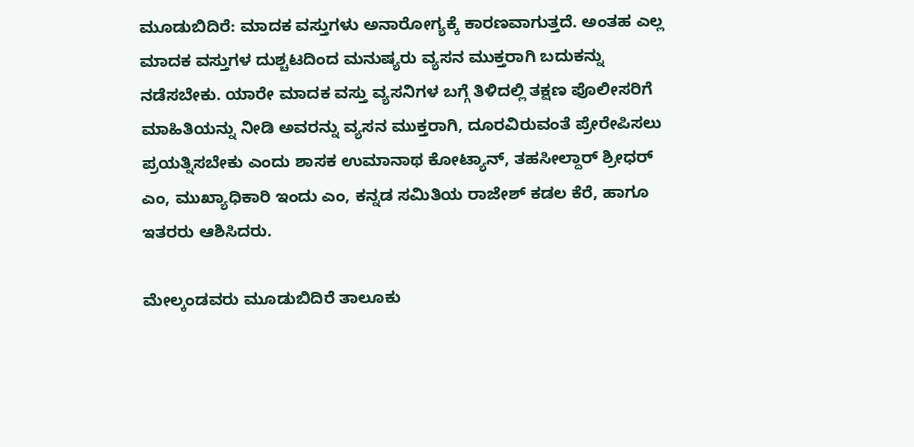ಮೂಡುಬಿದಿರೆ: ಮಾದಕ ವಸ್ತುಗಳು ಅನಾರೋಗ್ಯಕ್ಕೆ ಕಾರಣವಾಗುತ್ತದೆ. ಅಂತಹ ಎಲ್ಲ ಮಾದಕ ವಸ್ತುಗಳ ದುಶ್ಚಟದಿಂದ ಮನುಷ್ಯರು ವ್ಯಸನ ಮುಕ್ತರಾಗಿ ಬದುಕನ್ನು ನಡೆಸಬೇಕು. ಯಾರೇ ಮಾದಕ ವಸ್ತು ವ್ಯಸನಿಗಳ ಬಗ್ಗೆ ತಿಳಿದಲ್ಲಿ ತಕ್ಷಣ ಪೊಲೀಸರಿಗೆ ಮಾಹಿತಿಯನ್ನು ನೀಡಿ ಅವರನ್ನು ವ್ಯಸನ ಮುಕ್ತರಾಗಿ, ದೂರವಿರುವಂತೆ ಪ್ರೇರೇಪಿಸಲು ಪ್ರಯತ್ನಿಸಬೇಕು ಎಂದು ಶಾಸಕ ಉಮಾನಾಥ ಕೋಟ್ಯಾನ್, ತಹಸೀಲ್ದಾರ್ ಶ್ರೀಧರ್ ಎಂ, ಮುಖ್ಯಾಧಿಕಾರಿ ಇಂದು ಎಂ, ಕನ್ನಡ ಸಮಿತಿಯ ರಾಜೇಶ್ ಕಡಲ ಕೆರೆ, ಹಾಗೂ ಇತರರು ಆಶಿಸಿದರು.

ಮೇಲ್ಕಂಡವರು ಮೂಡುಬಿದಿರೆ ತಾಲೂಕು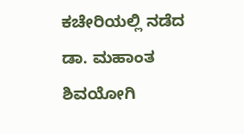ಕಚೇರಿಯಲ್ಲಿ ನಡೆದ ಡಾ. ಮಹಾಂತ ಶಿವಯೋಗಿ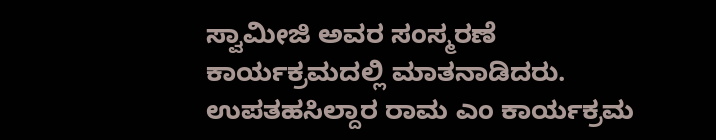ಸ್ವಾಮೀಜಿ ಅವರ ಸಂಸ್ಮರಣೆ ಕಾರ್ಯಕ್ರಮದಲ್ಲಿ ಮಾತನಾಡಿದರು. ಉಪತಹಸಿಲ್ದಾರ ರಾಮ ಎಂ ಕಾರ್ಯಕ್ರಮ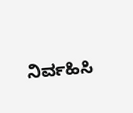ನಿರ್ವಹಿಸಿ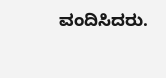ವಂದಿಸಿದರು.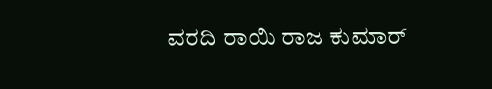ವರದಿ ರಾಯಿ ರಾಜ ಕುಮಾರ್